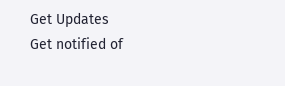Get Updates
Get notified of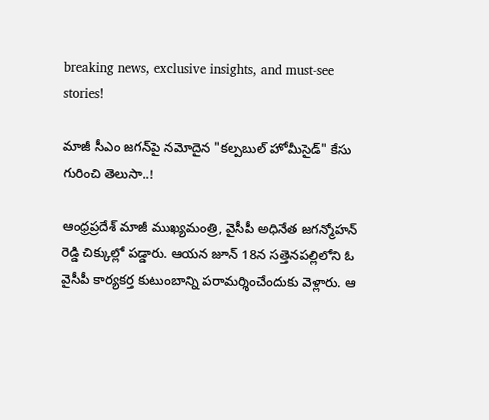breaking news, exclusive insights, and must-see stories!

మాజీ సీఎం జగన్‌పై నమోదైన "కల్పబుల్‌ హోమీసైడ్‌" కేసు గురించి తెలుసా..!

ఆంధ్రప్రదేశ్ మాజీ ముఖ్యమంత్రి, వైసీపీ అధినేత జగన్మోహన్ రెడ్డి చిక్కుల్లో పడ్డారు. ఆయన జూన్ 18న సత్తెనపల్లిలోని ఓ వైసీపీ కార్యకర్త కుటుంబాన్ని పరామర్శించేందుకు వెళ్లారు. ఆ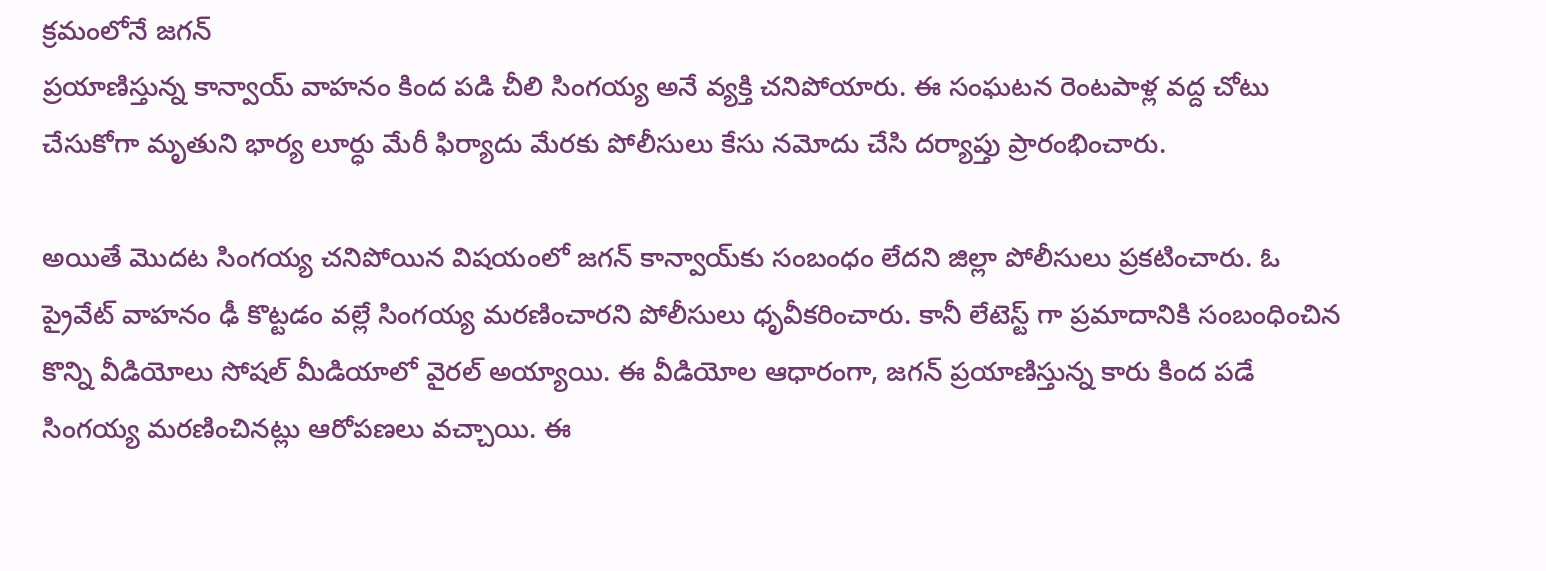క్రమంలోనే జగన్
ప్రయాణిస్తున్న కాన్వాయ్ వాహనం కింద పడి చీలి సింగయ్య అనే వ్యక్తి చనిపోయారు. ఈ సంఘటన రెంటపాళ్ల వద్ద చోటు చేసుకోగా మృతుని భార్య లూర్ధు మేరీ ఫిర్యాదు మేరకు పోలీసులు కేసు నమోదు చేసి దర్యాప్తు ప్రారంభించారు.

అయితే మొదట సింగయ్య చనిపోయిన విషయంలో జగన్ కాన్వాయ్‌‌కు సంబంధం లేదని జిల్లా పోలీసులు ప్రకటించారు. ఓ ప్రైవేట్ వాహనం ఢీ కొట్టడం వల్లే సింగయ్య మరణించారని పోలీసులు ధృవీకరించారు. కానీ లేటెస్ట్ గా ప్రమాదానికి సంబంధించిన కొన్ని వీడియోలు సోషల్ మీడియాలో వైరల్ అయ్యాయి. ఈ వీడియోల ఆధారంగా, జగన్ ప్రయాణిస్తున్న కారు కింద పడే సింగయ్య మరణించినట్లు ఆరోపణలు వచ్చాయి. ఈ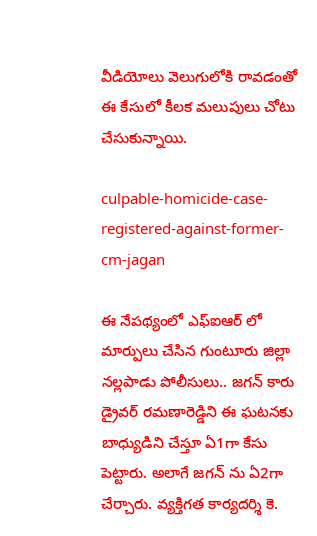వీడియోలు వెలుగులోకి రావడంతో ఈ కేసులో కీలక మలుపులు చోటు చేసుకున్నాయి.

culpable-homicide-case-registered-against-former-cm-jagan

ఈ నేపథ్యంలో ఎఫ్ఐఆర్ లో మార్పులు చేసిన గుంటూరు జిల్లా నల్లపాడు పోలీసులు.. జగన్ కారు డ్రైవర్ రమణారెడ్డిని ఈ ఘటనకు బాధ్యుడిని చేస్తూ ఏ1గా కేసు పెట్టారు. అలాగే జగన్ ను ఏ2గా చేర్చారు. వ్యక్తిగత కార్యదర్శి కె.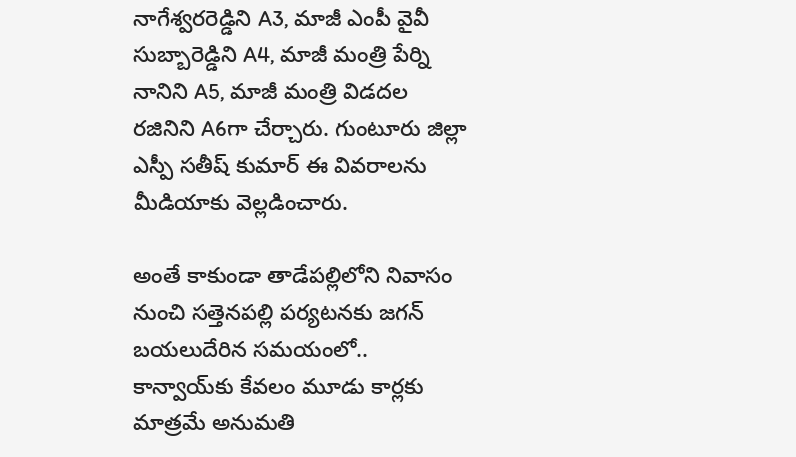నాగేశ్వరరెడ్డిని A3, మాజీ ఎంపీ వైవీ సుబ్బారెడ్డిని A4, మాజీ మంత్రి పేర్ని నానిని A5, మాజీ మంత్రి విడదల రజినిని A6గా చేర్చారు. గుంటూరు జిల్లా ఎస్పీ సతీష్ కుమార్ ఈ వివరాలను మీడియాకు వెల్లడించారు.

అంతే కాకుండా తాడేపల్లిలోని నివాసం నుంచి సత్తెనపల్లి పర్యటనకు జగన్ బయలుదేరిన సమయంలో.. కాన్వాయ్‌కు కేవలం మూడు కార్లకు మాత్రమే అనుమతి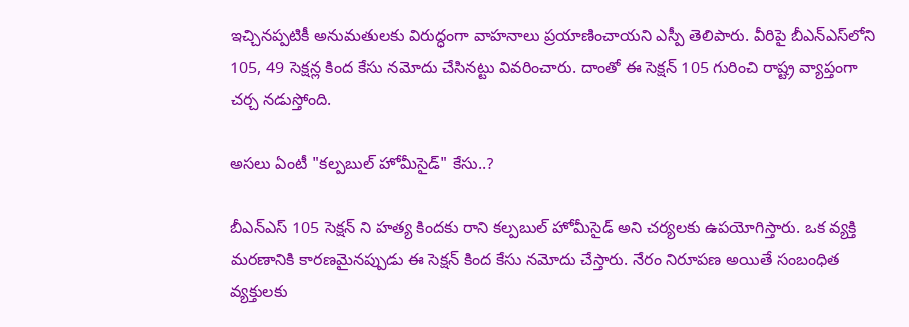ఇచ్చినప్పటికీ అనుమతులకు విరుద్ధంగా వాహనాలు ప్రయాణించాయని ఎస్పీ తెలిపారు. వీరిపై బీఎన్‌ఎస్‌లోని 105, 49 సెక్షన్ల కింద కేసు నమోదు చేసినట్టు వివరించారు. దాంతో ఈ సెక్షన్ 105 గురించి రాష్ట్ర వ్యాప్తంగా చర్చ నడుస్తోంది.

అసలు ఏంటీ "కల్పబుల్ హోమీసైడ్" కేసు..?

బీఎన్‌ఎస్‌ 105 సెక్షన్ ని హత్య కిందకు రాని కల్పబుల్ హోమీసైడ్ అని చర్యలకు ఉపయోగిస్తారు. ఒక వ్యక్తి మరణానికి కారణమైనప్పుడు ఈ సెక్షన్ కింద కేసు నమోదు చేస్తారు. నేరం నిరూపణ అయితే సంబంధిత వ్యక్తులకు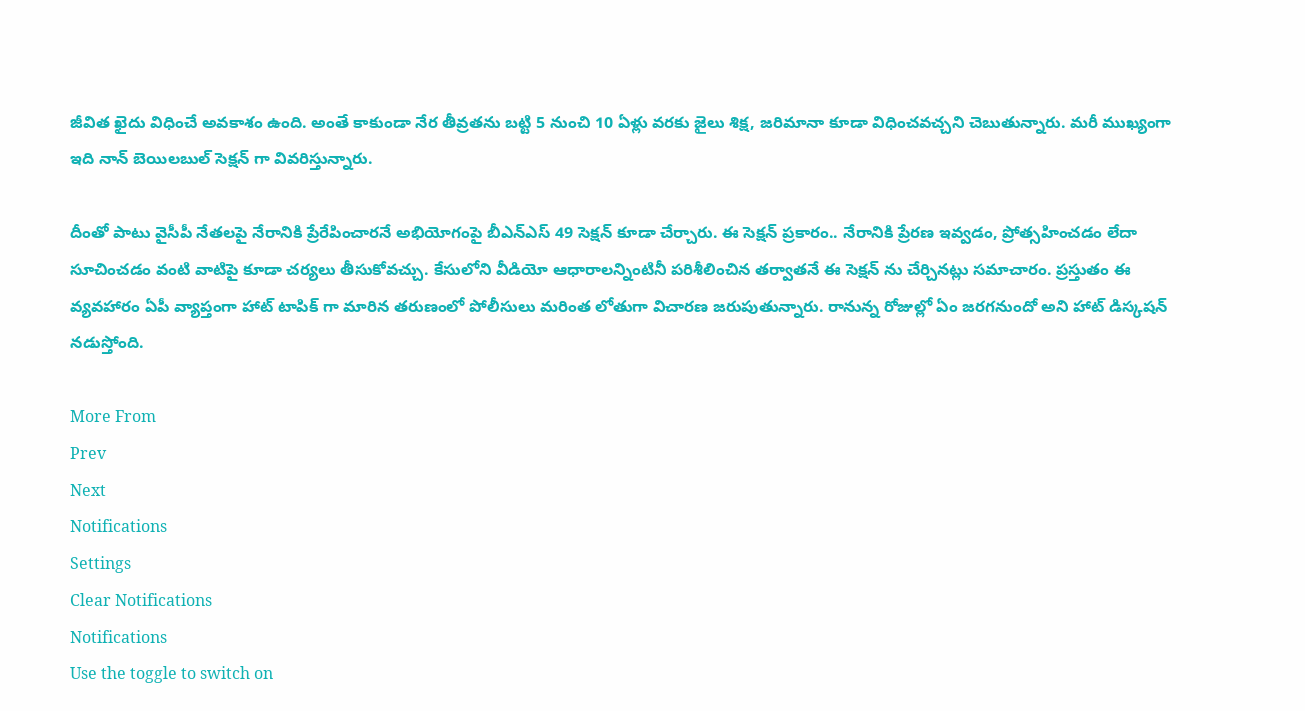జీవిత ఖైదు విధించే అవకాశం ఉంది. అంతే కాకుండా నేర తీవ్రతను బట్టి 5 నుంచి 10 ఏళ్లు వరకు జైలు శిక్ష, జరిమానా కూడా విధించవచ్చని చెబుతున్నారు. మరీ ముఖ్యంగా ఇది నాన్ బెయిలబుల్ సెక్షన్ గా వివరిస్తున్నారు.

దీంతో పాటు వైసీపీ నేతలపై నేరానికి ప్రేరేపించారనే అభియోగంపై బీఎన్‌ఎస్‌ 49 సెక్షన్ కూడా చేర్చారు. ఈ సెక్షన్ ప్రకారం.. నేరానికి ప్రేరణ ఇవ్వడం, ప్రోత్సహించడం లేదా సూచించడం వంటి వాటిపై కూడా చర్యలు తీసుకోవచ్చు. కేసులోని వీడియో ఆధారాలన్నింటినీ పరిశీలించిన తర్వాతనే ఈ సెక్షన్ ను చేర్చినట్లు సమాచారం. ప్రస్తుతం ఈ వ్యవహారం ఏపీ వ్యాప్తంగా హాట్ టాపిక్ గా మారిన తరుణంలో పోలీసులు మరింత లోతుగా విచారణ జరుపుతున్నారు. రానున్న రోజుల్లో ఏం జరగనుందో అని హాట్ డిస్కషన్ నడుస్తోంది.

More From
Prev
Next
Notifications
Settings
Clear Notifications
Notifications
Use the toggle to switch on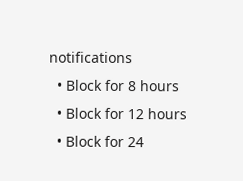notifications
  • Block for 8 hours
  • Block for 12 hours
  • Block for 24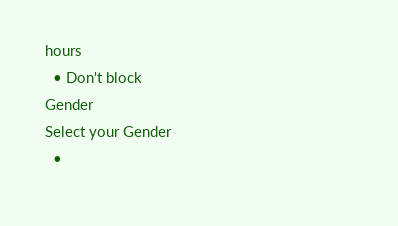hours
  • Don't block
Gender
Select your Gender
  •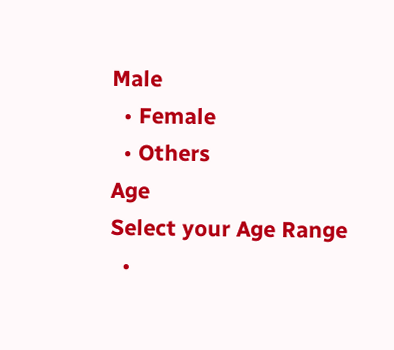Male
  • Female
  • Others
Age
Select your Age Range
  •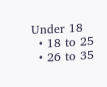Under 18
  • 18 to 25
  • 26 to 35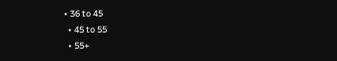• 36 to 45
  • 45 to 55
  • 55+